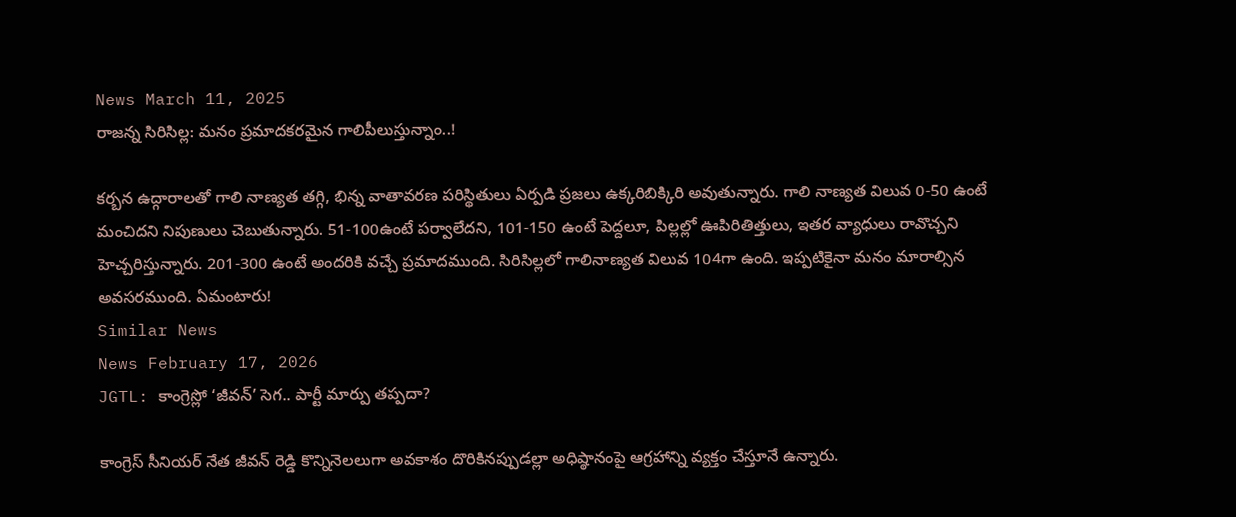News March 11, 2025
రాజన్న సిరిసిల్ల: మనం ప్రమాదకరమైన గాలిపీలుస్తున్నాం..!

కర్బన ఉద్గారాలతో గాలి నాణ్యత తగ్గి, భిన్న వాతావరణ పరిస్థితులు ఏర్పడి ప్రజలు ఉక్కరిబిక్కిరి అవుతున్నారు. గాలి నాణ్యత విలువ 0-50 ఉంటే మంచిదని నిపుణులు చెబుతున్నారు. 51-100ఉంటే పర్వాలేదని, 101-150 ఉంటే పెద్దలూ, పిల్లల్లో ఊపిరితిత్తులు, ఇతర వ్యాధులు రావొచ్చని హెచ్చరిస్తున్నారు. 201-300 ఉంటే అందరికి వచ్చే ప్రమాదముంది. సిరిసిల్లలో గాలినాణ్యత విలువ 104గా ఉంది. ఇప్పటికైనా మనం మారాల్సిన అవసరముంది. ఏమంటారు!
Similar News
News February 17, 2026
JGTL: కాంగ్రెస్లో ‘జీవన్’ సెగ.. పార్టీ మార్పు తప్పదా?

కాంగ్రెస్ సీనియర్ నేత జీవన్ రెడ్డి కొన్నినెలలుగా అవకాశం దొరికినప్పుడల్లా అధిష్ఠానంపై ఆగ్రహాన్ని వ్యక్తం చేస్తూనే ఉన్నారు.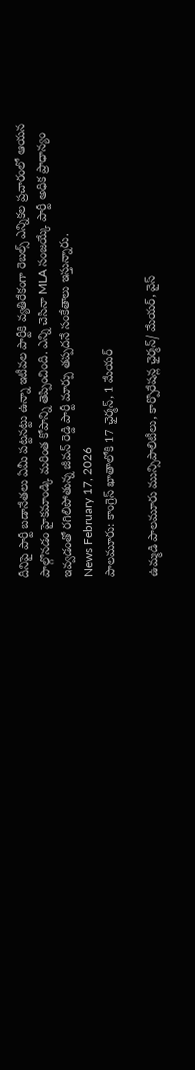దీనిపై పార్టీ బడానేతలు ఏమీ పట్టనట్టు ఉన్నా ఇటీవల పార్టీకి వ్యతిరేకంగా రెబల్స్ ఎన్నికల ప్రచారంలో ఆయన పాల్గొనడం హైకమాండ్కి మరింత కోపాన్ని తెప్పించింది. ఎన్ని చెసినా MLA సంజయ్కే పార్టీ అధిక ప్రాధాన్యం ఇవ్వడంతో రగిలిపోతున్న జీవన్ రెడ్డి పార్టీ మార్పు తప్పదనే సంకేతాలు ఇస్తున్నారు.
News February 17, 2026
పాలమూరు: కాంగ్రెస్ ఖాతాలోకి 17 ఛైర్మన్, 1 మేయర్

ఉమ్మడి పాలమూరు మున్సిపాలిటీలు, కార్పొరేషన్ల ఛైర్మన్/ మేయర్, వైస్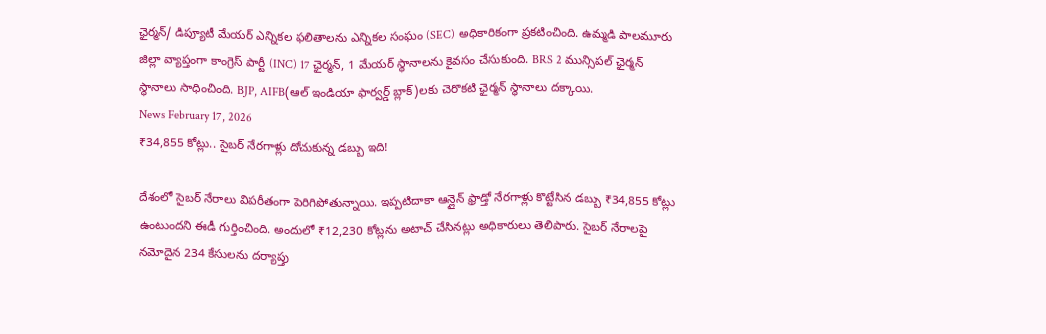ఛైర్మన్/ డిప్యూటీ మేయర్ ఎన్నికల ఫలితాలను ఎన్నికల సంఘం (SEC) అధికారికంగా ప్రకటించింది. ఉమ్మడి పాలమూరు జిల్లా వ్యాప్తంగా కాంగ్రెస్ పార్టీ (INC) 17 ఛైర్మన్, 1 మేయర్ స్థానాలను కైవసం చేసుకుంది. BRS 2 మున్సిపల్ ఛైర్మన్ స్థానాలు సాధించింది. BJP, AIFB(ఆల్ ఇండియా ఫార్వర్డ్ బ్లాక్)లకు చెరొకటి ఛైర్మన్ స్థానాలు దక్కాయి.
News February 17, 2026
₹34,855 కోట్లు.. సైబర్ నేరగాళ్లు దోచుకున్న డబ్బు ఇది!

దేశంలో సైబర్ నేరాలు విపరీతంగా పెరిగిపోతున్నాయి. ఇప్పటిదాకా ఆన్లైన్ ఫ్రాడ్తో నేరగాళ్లు కొట్టేసిన డబ్బు ₹34,855 కోట్లు ఉంటుందని ఈడీ గుర్తించింది. అందులో ₹12,230 కోట్లను అటాచ్ చేసినట్లు అధికారులు తెలిపారు. సైబర్ నేరాలపై నమోదైన 234 కేసులను దర్యాప్తు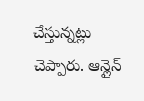చేస్తున్నట్లు చెప్పారు. ఆన్లైన్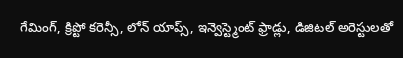గేమింగ్, క్రిప్టో కరెన్సీ, లోన్ యాప్స్, ఇన్వెస్ట్మెంట్ ఫ్రాడ్లు, డిజిటల్ అరెస్టులతో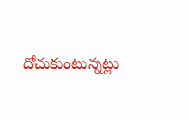దోచుకుంటున్నట్లు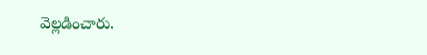వెల్లడించారు.